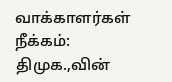வாக்காளர்கள் நீக்கம்: திமுக.,வின்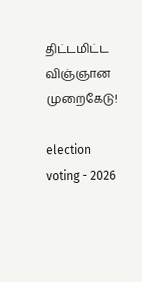திட்டமிட்ட விஞ்ஞான முறைகேடு!

election voting - 2026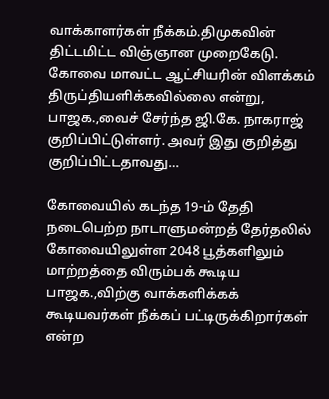வாக்காளர்கள் நீக்கம்.திமுகவின் திட்டமிட்ட விஞ்ஞான முறைகேடு. கோவை மாவட்ட ஆட்சியரின் விளக்கம் திருப்தியளிக்கவில்லை என்று, பாஜக.,வைச் சேர்ந்த ஜி.கே. நாகராஜ் குறிப்பிட்டுள்ளர். அவர் இது குறித்து குறிப்பிட்டதாவது…

கோவையில் கடந்த 19-ம் தேதி நடைபெற்ற நாடாளுமன்றத் தேர்தலில் கோவையிலுள்ள 2048 பூத்களிலும் மாற்றத்தை விரும்பக் கூடிய பாஜக.,விற்கு வாக்களிக்கக் கூடியவர்கள் நீக்கப் பட்டிருக்கிறார்கள் என்ற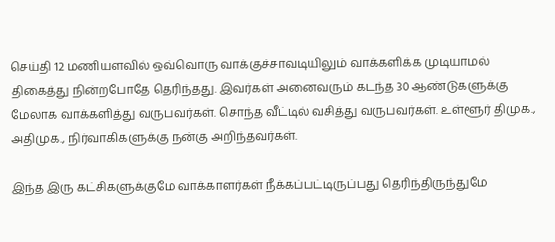செய்தி 12 மணியளவில் ஒவ்வொரு வாக்குச்சாவடியிலும் வாக்களிக்க முடியாமல் திகைத்து நின்றபோதே தெரிந்தது. இவர்கள் அனைவரும் கடந்த 30 ஆண்டுகளுக்கு மேலாக வாக்களித்து வருபவர்கள். சொந்த வீட்டில் வசித்து வருபவர்கள். உள்ளூர் திமுக., அதிமுக., நிர்வாகிகளுக்கு நன்கு அறிந்தவர்கள்.

இந்த இரு கட்சிகளுக்குமே வாக்காளர்கள் நீக்கப்பட்டிருப்பது தெரிந்திருந்துமே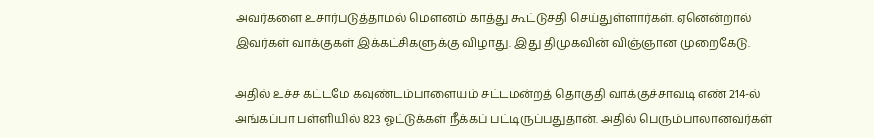அவர்களை உசார்படுத்தாமல் மௌனம் காத்து கூட்டுசதி செய்துள்ளார்கள். ஏனென்றால் இவர்கள் வாக்குகள் இக்கட்சிகளுக்கு விழாது. இது திமுகவின் விஞ்ஞான முறைகேடு.

அதில் உச்ச கட்டமே கவுண்டம்பாளையம் சட்டமன்றத் தொகுதி வாக்குச்சாவடி எண் 214-ல் அங்கப்பா பள்ளியில் 823 ஓட்டுக்கள் நீக்கப் பட்டிருப்பதுதான். அதில் பெரும்பாலானவர்கள்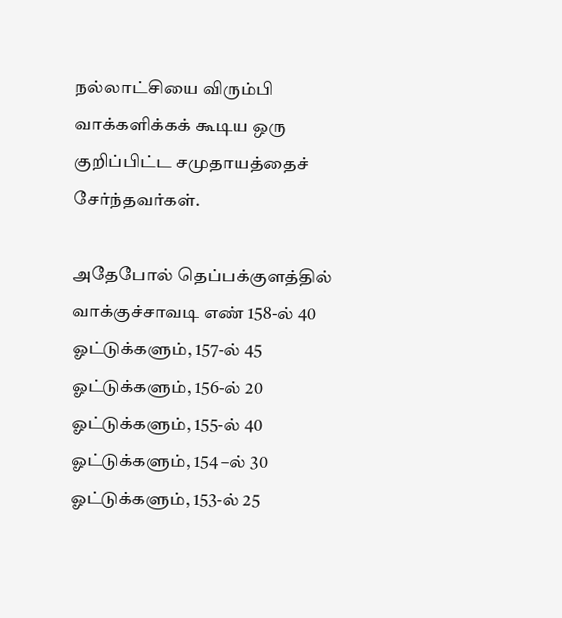நல்லாட்சியை விரும்பி வாக்களிக்கக் கூடிய ஒரு குறிப்பிட்ட சமுதாயத்தைச் சேர்ந்தவர்கள்.

அதேபோல் தெப்பக்குளத்தில் வாக்குச்சாவடி எண் 158-ல் 40 ஓட்டுக்களும், 157-ல் 45 ஓட்டுக்களும், 156-ல் 20 ஓட்டுக்களும், 155-ல் 40 ஓட்டுக்களும், 154 –ல் 30 ஓட்டுக்களும், 153-ல் 25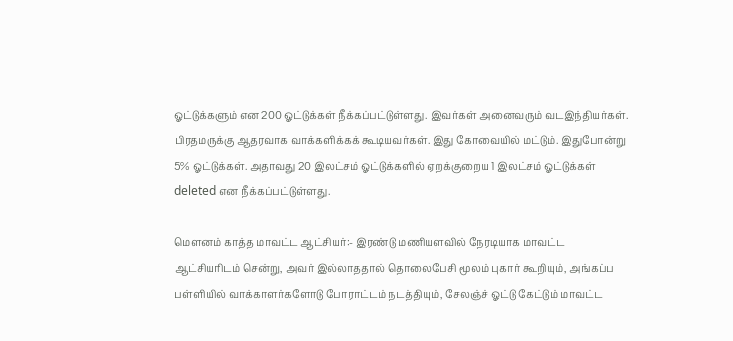ஓட்டுக்களும் என 200 ஓட்டுக்கள் நீக்கப்பட்டுள்ளது. இவர்கள் அனைவரும் வடஇந்தியர்கள். பிரதமருக்கு ஆதரவாக வாக்களிக்கக் கூடியவர்கள். இது கோவையில் மட்டும். இதுபோன்று 5% ஓட்டுக்கள். அதாவது 20 இலட்சம் ஓட்டுக்களில் ஏறக்குறைய 1 இலட்சம் ஓட்டுக்கள் deleted என நீக்கப்பட்டுள்ளது.

மௌனம் காத்த மாவட்ட ஆட்சியர்:- இரண்டு மணியளவில் நேரடியாக மாவட்ட ஆட்சியரிடம் சென்று, அவர் இல்லாததால் தொலைபேசி மூலம் புகார் கூறியும், அங்கப்ப பள்ளியில் வாக்காளர்களோடு போராட்டம் நடத்தியும், சேலஞ்ச் ஓட்டு கேட்டும் மாவட்ட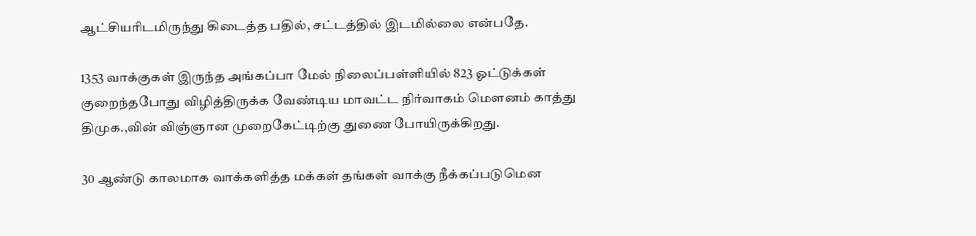ஆட்சியரிடமிருந்து கிடைத்த பதில், சட்டத்தில் இடமில்லை என்பதே.

1353 வாக்குகள் இருந்த அங்கப்பா மேல் நிலைப்பள்ளியில் 823 ஓட்டுக்கள் குறைந்தபோது விழித்திருக்க வேண்டிய மாவட்ட நிர்வாகம் மௌனம் காத்து திமுக.,வின் விஞ்ஞான முறைகேட்டிற்கு துணை போயிருக்கிறது.

30 ஆண்டு காலமாக வாக்களித்த மக்கள் தங்கள் வாக்கு நீக்கப்படுமென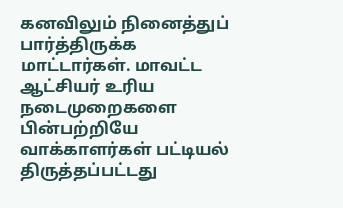கனவிலும் நினைத்துப் பார்த்திருக்க மாட்டார்கள். மாவட்ட ஆட்சியர் உரிய நடைமுறைகளை பின்பற்றியே வாக்காளர்கள் பட்டியல் திருத்தப்பட்டது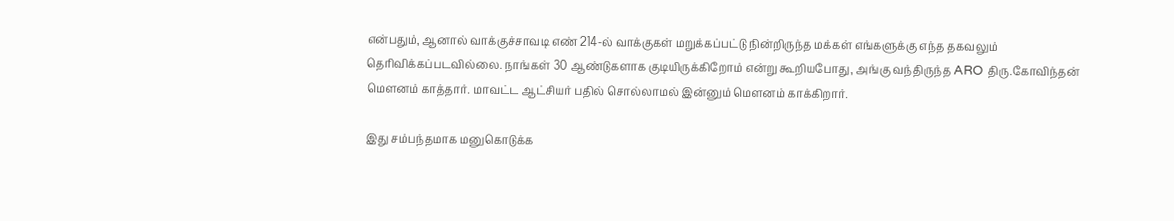என்பதும், ஆனால் வாக்குச்சாவடி எண் 214-ல் வாக்குகள் மறுக்கப்பட்டு நின்றிருந்த மக்கள் எங்களுக்கு எந்த தகவலும் தெரிவிக்கப்படவில்லை. நாங்கள் 30 ஆண்டுகளாக குடியிருக்கிறோம் என்று கூறியபோது, அங்கு வந்திருந்த ARO திரு.கோவிந்தன் மௌனம் காத்தார். மாவட்ட ஆட்சியர் பதில் சொல்லாமல் இன்னும் மௌனம் காக்கிறார்.

இது சம்பந்தமாக மனுகொடுக்க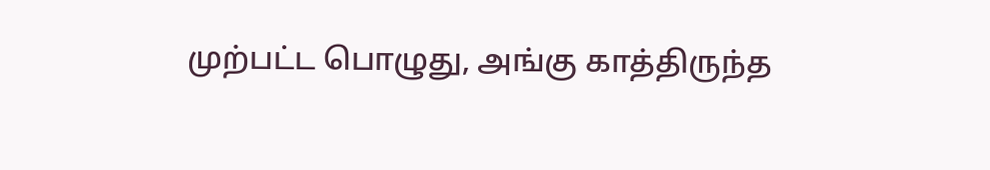முற்பட்ட பொழுது, அங்கு காத்திருந்த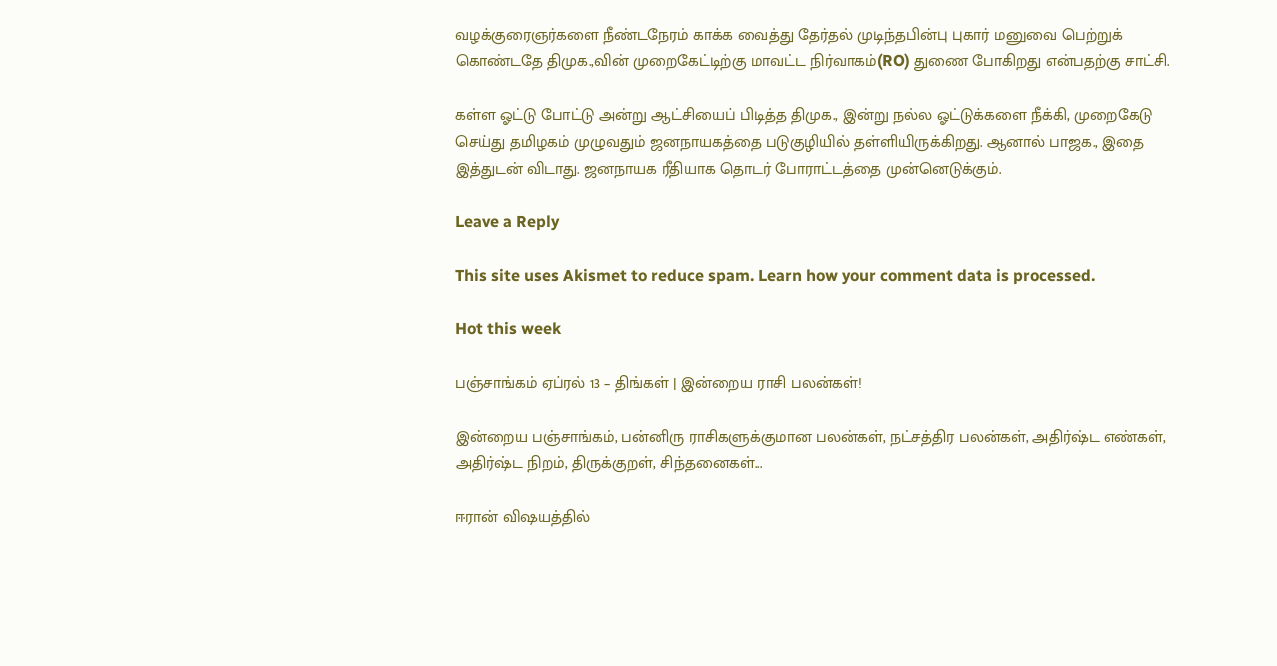வழக்குரைஞர்களை நீண்டநேரம் காக்க வைத்து தேர்தல் முடிந்தபின்பு புகார் மனுவை பெற்றுக் கொண்டதே திமுக.,வின் முறைகேட்டிற்கு மாவட்ட நிர்வாகம்(RO) துணை போகிறது என்பதற்கு சாட்சி.

கள்ள ஓட்டு போட்டு அன்று ஆட்சியைப் பிடித்த திமுக., இன்று நல்ல ஓட்டுக்களை நீக்கி, முறைகேடு செய்து தமிழகம் முழுவதும் ஜனநாயகத்தை படுகுழியில் தள்ளியிருக்கிறது. ஆனால் பாஜக., இதை இத்துடன் விடாது. ஜனநாயக ரீதியாக தொடர் போராட்டத்தை முன்னெடுக்கும்.

Leave a Reply

This site uses Akismet to reduce spam. Learn how your comment data is processed.

Hot this week

பஞ்சாங்கம் ஏப்ரல் 13 – திங்கள் | இன்றைய ராசி பலன்கள்!

இன்றைய பஞ்சாங்கம், பன்னிரு ராசிகளுக்குமான பலன்கள், நட்சத்திர பலன்கள், அதிர்ஷ்ட எண்கள், அதிர்ஷ்ட நிறம், திருக்குறள், சிந்தனைகள்...

ஈரான் விஷயத்தில்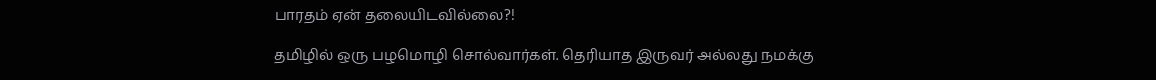பாரதம் ஏன் தலையிடவில்லை?!

தமிழில் ஒரு பழமொழி சொல்வார்கள். தெரியாத இருவர் அல்லது நமக்கு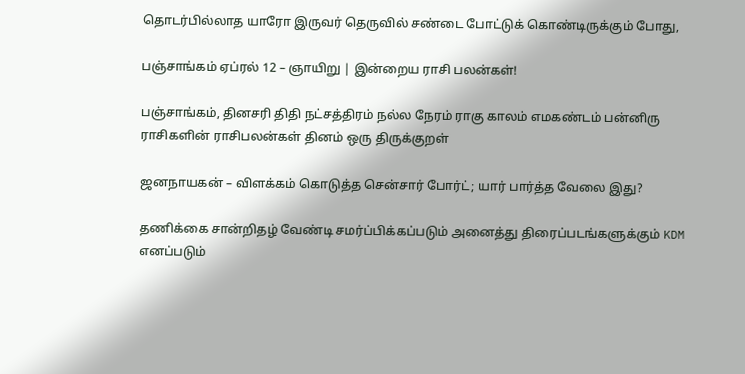தொடர்பில்லாத யாரோ இருவர் தெருவில் சண்டை போட்டுக் கொண்டிருக்கும் போது,

பஞ்சாங்கம் ஏப்ரல் 12 – ஞாயிறு | இன்றைய ராசி பலன்கள்!

பஞ்சாங்கம், தினசரி திதி நட்சத்திரம் நல்ல நேரம் ராகு காலம் எமகண்டம் பன்னிரு ராசிகளின் ராசிபலன்கள் தினம் ஒரு திருக்குறள்

ஜனநாயகன் – விளக்கம் கொடுத்த சென்சார் போர்ட்; யார் பார்த்த வேலை இது?

தணிக்கை சான்றிதழ் வேண்டி சமர்ப்பிக்கப்படும் அனைத்து திரைப்படங்களுக்கும் KDM எனப்படும்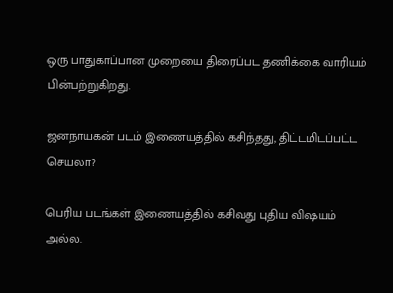ஒரு பாதுகாப்பான முறையை திரைப்பட தணிக்கை வாரியம் பின்பற்றுகிறது.

ஜனநாயகன் படம் இணையத்தில் கசிந்தது, திட்டமிடப்பட்ட செயலா?

பெரிய படங்கள் இணையத்தில் கசிவது புதிய விஷயம் அல்ல.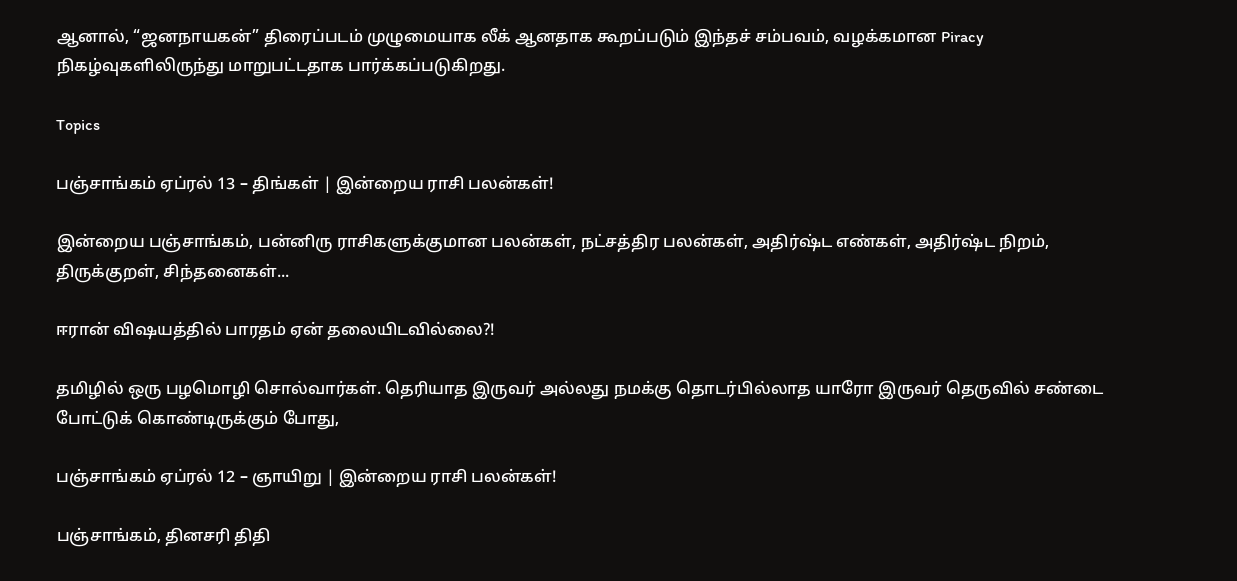ஆனால், “ஜனநாயகன்” திரைப்படம் முழுமையாக லீக் ஆனதாக கூறப்படும் இந்தச் சம்பவம், வழக்கமான Piracy நிகழ்வுகளிலிருந்து மாறுபட்டதாக பார்க்கப்படுகிறது.

Topics

பஞ்சாங்கம் ஏப்ரல் 13 – திங்கள் | இன்றைய ராசி பலன்கள்!

இன்றைய பஞ்சாங்கம், பன்னிரு ராசிகளுக்குமான பலன்கள், நட்சத்திர பலன்கள், அதிர்ஷ்ட எண்கள், அதிர்ஷ்ட நிறம், திருக்குறள், சிந்தனைகள்...

ஈரான் விஷயத்தில் பாரதம் ஏன் தலையிடவில்லை?!

தமிழில் ஒரு பழமொழி சொல்வார்கள். தெரியாத இருவர் அல்லது நமக்கு தொடர்பில்லாத யாரோ இருவர் தெருவில் சண்டை போட்டுக் கொண்டிருக்கும் போது,

பஞ்சாங்கம் ஏப்ரல் 12 – ஞாயிறு | இன்றைய ராசி பலன்கள்!

பஞ்சாங்கம், தினசரி திதி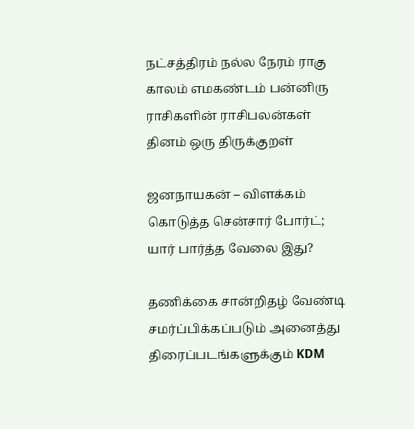நட்சத்திரம் நல்ல நேரம் ராகு காலம் எமகண்டம் பன்னிரு ராசிகளின் ராசிபலன்கள் தினம் ஒரு திருக்குறள்

ஜனநாயகன் – விளக்கம் கொடுத்த சென்சார் போர்ட்; யார் பார்த்த வேலை இது?

தணிக்கை சான்றிதழ் வேண்டி சமர்ப்பிக்கப்படும் அனைத்து திரைப்படங்களுக்கும் KDM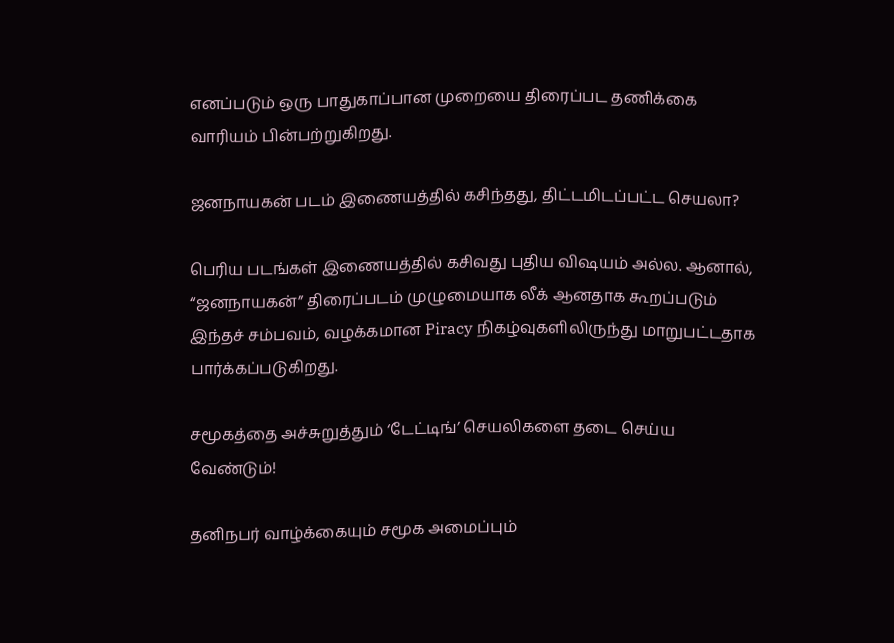எனப்படும் ஒரு பாதுகாப்பான முறையை திரைப்பட தணிக்கை வாரியம் பின்பற்றுகிறது.

ஜனநாயகன் படம் இணையத்தில் கசிந்தது, திட்டமிடப்பட்ட செயலா?

பெரிய படங்கள் இணையத்தில் கசிவது புதிய விஷயம் அல்ல. ஆனால், “ஜனநாயகன்” திரைப்படம் முழுமையாக லீக் ஆனதாக கூறப்படும் இந்தச் சம்பவம், வழக்கமான Piracy நிகழ்வுகளிலிருந்து மாறுபட்டதாக பார்க்கப்படுகிறது.

சமூகத்தை அச்சுறுத்தும் ‘டேட்டிங்’ செயலிகளை தடை செய்ய வேண்டும்!

தனிநபர் வாழ்க்கையும் சமூக அமைப்பும்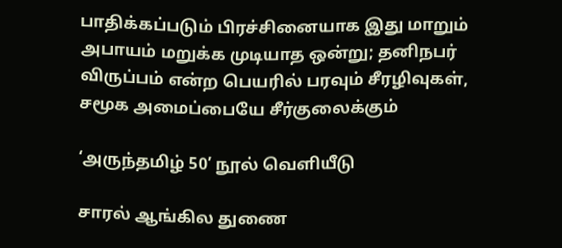பாதிக்கப்படும் பிரச்சினையாக இது மாறும் அபாயம் மறுக்க முடியாத ஒன்று; தனிநபர் விருப்பம் என்ற பெயரில் பரவும் சீரழிவுகள், சமூக அமைப்பையே சீர்குலைக்கும்

‘அருந்தமிழ் 50’ நூல் வெளியீடு

சாரல் ஆங்கில துணை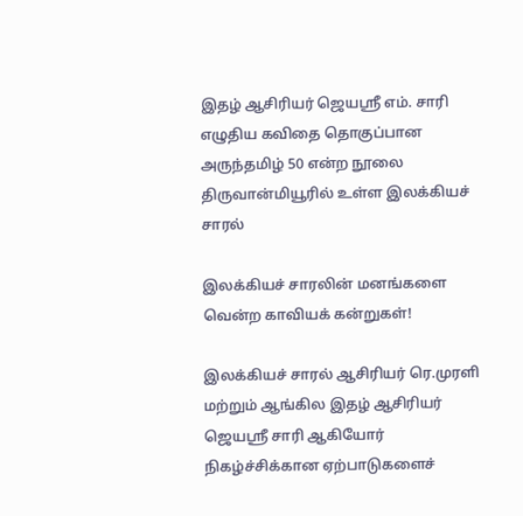இதழ் ஆசிரியர் ஜெயஸ்ரீ எம். சாரி எழுதிய கவிதை தொகுப்பான அருந்தமிழ் 50 என்ற நூலை திருவான்மியூரில் உள்ள இலக்கியச் சாரல்

இலக்கியச் சாரலின் மனங்களை வென்ற காவியக் கன்றுகள்!

இலக்கியச் சாரல் ஆசிரியர் ரெ.முரளி மற்றும் ஆங்கில இதழ் ஆசிரியர் ஜெயஶ்ரீ சாரி ஆகியோர் நிகழ்ச்சிக்கான ஏற்பாடுகளைச்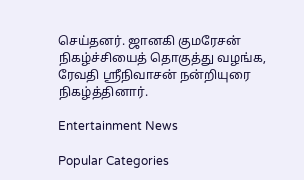செய்தனர். ஜானகி குமரேசன் நிகழ்ச்சியைத் தொகுத்து வழங்க, ரேவதி ஸ்ரீநிவாசன் நன்றியுரை நிகழ்த்தினார்.

Entertainment News

Popular Categories